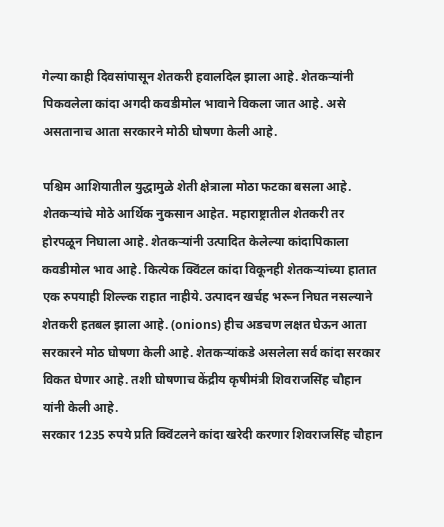गेल्या काही दिवसांपासून शेतकरी हवालदिल झाला आहे. शेतकऱ्यांनी पिकवलेला कांदा अगदी कवडीमोल भावाने विकला जात आहे. असे असतानाच आता सरकारने मोठी घोषणा केली आहे.

पश्चिम आशियातील युद्धामुळे शेती क्षेत्राला मोठा फटका बसला आहे. शेतकऱ्यांचे मोठे आर्थिक नुकसान आहेत. महाराष्ट्रातील शेतकरी तर होरपळून निघाला आहे. शेतकऱ्यांनी उत्पादित केलेल्या कांदापिकाला कवडीमोल भाव आहे. कित्येक क्विंटल कांदा विकूनही शेतकऱ्यांच्या हातात एक रुपयाही शिल्ल्क राहात नाहीये. उत्पादन खर्चह भरून निघत नसल्याने शेतकरी हतबल झाला आहे. (onions) हीच अडचण लक्षत घेऊन आता सरकारने मोठ घोषणा केली आहे. शेतकऱ्यांकडे असलेला सर्व कांदा सरकार विकत घेणार आहे. तशी घोषणाच केंद्रीय कृषीमंत्री शिवराजसिंह चौहान यांनी केली आहे.
सरकार 1235 रुपये प्रति क्विंटलने कांदा खरेदी करणार शिवराजसिंह चौहान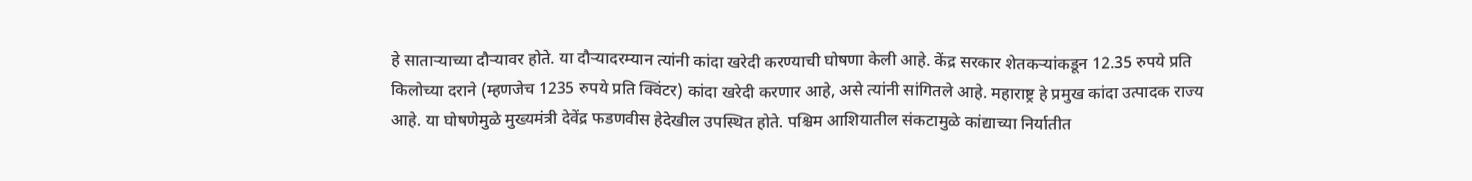हे साताऱ्याच्या दौऱ्यावर होते. या दौऱ्यादरम्यान त्यांनी कांदा खरेदी करण्याची घोषणा केली आहे. केंद्र सरकार शेतकऱ्यांकडून 12.35 रुपये प्रति किलोच्या दराने (म्हणजेच 1235 रुपये प्रति क्विंटर) कांदा खरेदी करणार आहे, असे त्यांनी सांगितले आहे. महाराष्ट्र हे प्रमुख कांदा उत्पादक राज्य आहे. या घोषणेमुळे मुख्यमंत्री देवेंद्र फडणवीस हेदेखील उपस्थित होते. पश्चिम आशियातील संकटामुळे कांद्याच्या निर्यातीत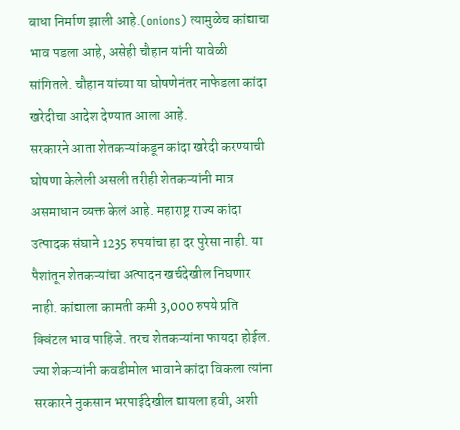बाधा निर्माण झाली आहे.(onions) त्यामुळेच कांद्याचा भाव पडला आहे, असेही चौहान यांनी यावेळी सांगितले. चौहान यांच्या या घोषणेनंतर नाफेडला कांदा खरेदीचा आदेश देण्यात आला आहे.
सरकारने आता शेतकऱ्यांकडून कांदा खरेदी करण्याची घोषणा केलेली असली तरीही शेतकऱ्यांनी मात्र असमाधान व्यक्त केलं आहे. महाराष्ट्र राज्य कांदा उत्पादक संघाने 1235 रुपयांचा हा दर पुरेसा नाही. या पैशांतून शेतकऱ्यांचा अत्पादन खर्चदेखील निघणार नाही. कांद्याला कामती कमी 3,000 रुपये प्रति क्विंटल भाव पाहिजे. तरच शेतकऱ्यांना फायदा होईल. ज्या शेकऱ्यांनी कवडीमोल भावाने कांदा विकला त्यांना सरकारने नुकसान भरपाईदेखील द्यायला हवी, अशी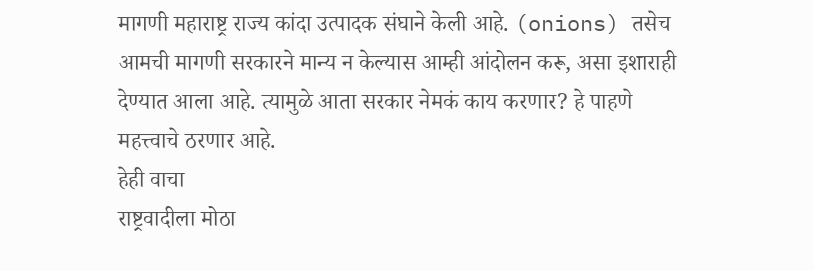मागणी महाराष्ट्र राज्य कांदा उत्पादक संघाने केली आहे. (onions) तसेच आमची मागणी सरकारने मान्य न केल्यास आम्ही आंदोलन करू, असा इशाराही देण्यात आला आहे. त्यामुळे आता सरकार नेमकं काय करणार? हे पाहणे महत्त्वाचे ठरणार आहे.
हेही वाचा
राष्ट्रवादीला मोठा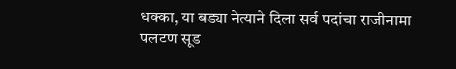धक्का, या बड्या नेत्याने दिला सर्व पदांचा राजीनामा
पलटण सूड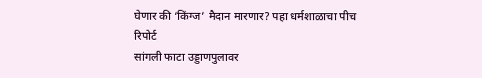घेणार की ‘किंग्ज’ मैदान मारणार? पहा धर्मशाळाचा पीच रिपोर्ट
सांगली फाटा उड्डाणपुलावर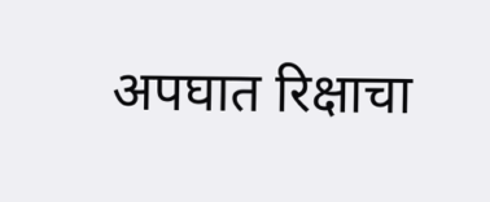अपघात रिक्षाचा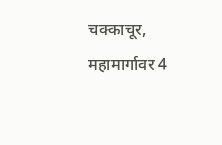चक्काचूर, महामार्गावर 4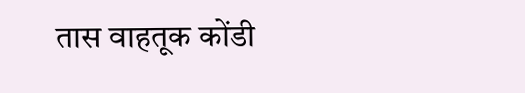तास वाहतूक कोंडी